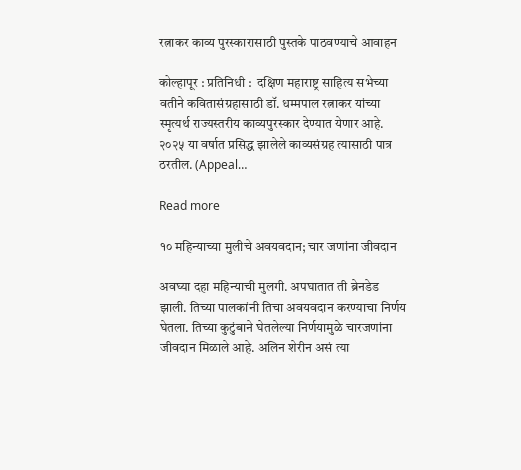रत्नाकर काव्य पुरस्कारासाठी पुस्तके पाठवण्याचे आवाहन

कोल्हापूर : प्रतिनिधी :  दक्षिण महाराष्ट्र साहित्य सभेच्या वतीने कवितासंग्रहासाठी डॉ. धम्मपाल रत्नाकर यांच्या स्मृत्यर्थ राज्यस्तरीय काव्यपुरस्कार देण्यात येणार आहे. २०२५ या वर्षात प्रसिद्ध झालेले काव्यसंग्रह त्यासाठी पात्र ठरतील. (Appeal…

Read more

१० महिन्याच्या मुलीचे अवयवदान; चार जणांना जीवदान

अवघ्या दहा महिन्याची मुलगी. अपघातात ती ब्रेनडेड झाली. तिच्या पालकांनी तिचा अवयवदान करण्याचा निर्णय घेतला. तिच्या कुटुंबाने घेतलेल्या निर्णयामुळे चारजणांना जीवदान मिळाले आहे. अलिन शेरीन असं त्या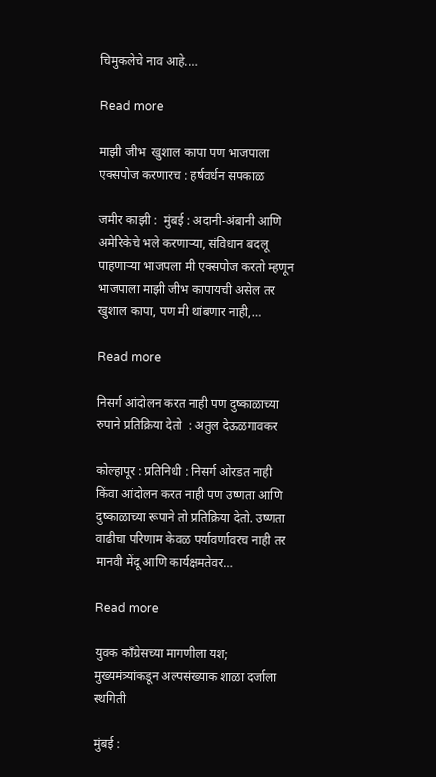चिमुकलेचे नाव आहे.…

Read more

माझी जीभ  खुशाल कापा पण भाजपाला एक्सपोज करणारच : हर्षवर्धन सपकाळ

जमीर काझी :  मुंबई : अदानी-अंबानी आणि अमेरिकेचे भले करणाऱ्या, संविधान बदलू पाहणाऱ्या भाजपला मी एक्सपोज करतो म्हणून भाजपाला माझी जीभ कापायची असेल तर खुशाल कापा, पण मी थांबणार नाही,…

Read more

निसर्ग आंदोलन करत नाही पण दुष्काळाच्या रुपाने प्रतिक्रिया देतो  : अतुल देऊळगावकर

कोल्हापूर : प्रतिनिधी : निसर्ग ओरडत नाही किंवा आंदोलन करत नाही पण उष्णता आणि दुष्काळाच्या रूपाने तो प्रतिक्रिया देतो. उष्णता वाढीचा परिणाम केवळ पर्यावर्णावरच नाही तर मानवी मेंदू आणि कार्यक्षमतेवर…

Read more

युवक काँग्रेसच्या मागणीला यश; मुख्यमंत्र्यांकडून अल्पसंख्याक शाळा दर्जाला स्थगिती

मुंबई :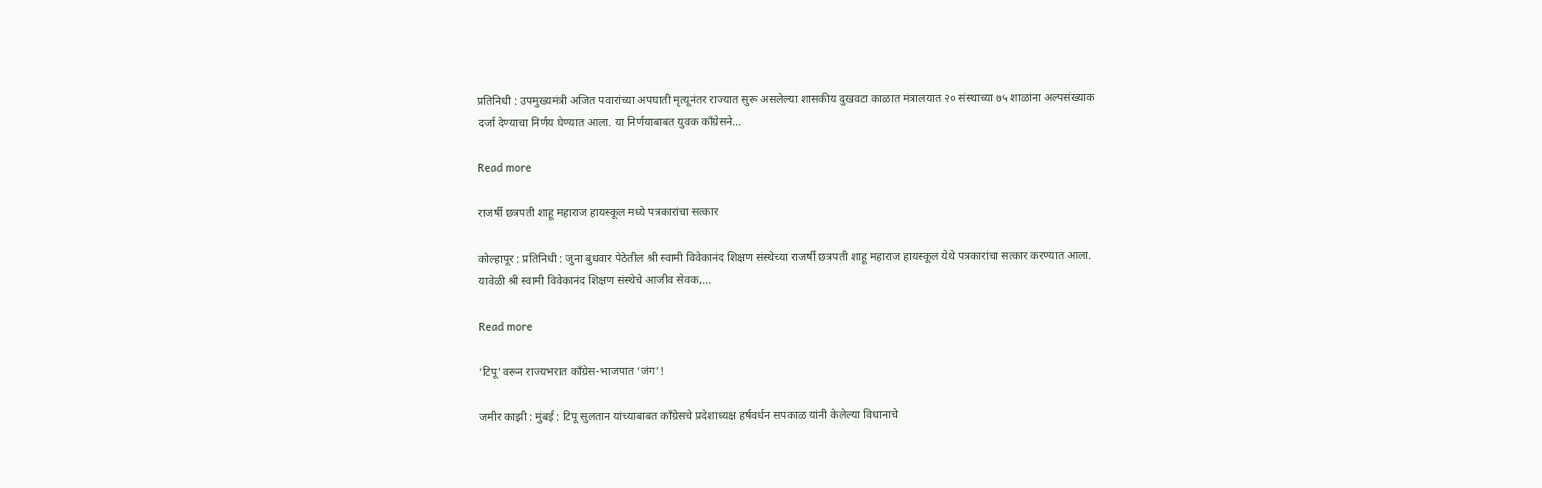प्रतिनिधी : उपमुख्यमंत्री अजित पवारांच्या अपघाती मृत्यूनंतर राज्यात सुरू असलेल्या शासकीय दुखवटा काळात मंत्रालयात २० संस्थाच्या ७५ शाळांना अल्पसंख्याक दर्जा देण्याचा निर्णय घेण्यात आला. या निर्णयाबाबत युवक काँग्रेसने…

Read more

राजर्षी छत्रपती शाहू महाराज हायस्कूल मध्ये पत्रकारांचा सत्कार

कोल्हापूर : प्रतिनिधी : जुना बुधवार पेठेतील श्री स्वामी विवेकानंद शिक्षण संस्थेच्या राजर्षी छत्रपती शाहू महाराज हायस्कूल येथे पत्रकारांचा सत्कार करण्यात आला. यावेळी श्री स्वामी विवेकानंद शिक्षण संस्थेचे आजीव सेवक,…

Read more

‘टिपू’वरून राज्यभरात काँग्रेस-भाजपात ‘जंग’!

जमीर काझी : मुंबई : टिपू सुलतान यांच्याबाबत काँग्रेसचे प्रदेशाध्यक्ष हर्षवर्धन सपकाळ यांनी केलेल्या विधानाचे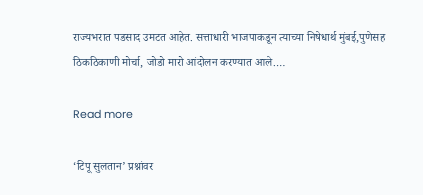राज्यभरात पडसाद उमटत आहेत. सत्ताधारी भाजपाकडून त्याच्या निषेधार्थ मुंबई,पुणेसह ठिकठिकाणी मोर्चा, जोडो मारो आंदोलन करण्यात आले.…

Read more

‘टिपू सुलतान’ प्रश्नांवर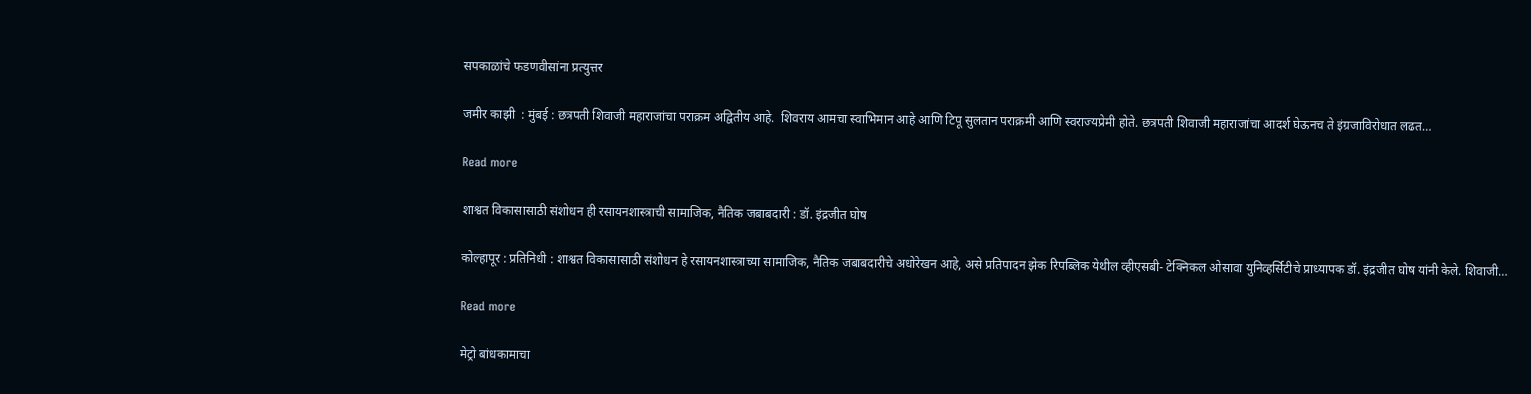सपकाळांचे फडणवीसांना प्रत्युत्तर

जमीर काझी  : मुंबई : छत्रपती शिवाजी महाराजांचा पराक्रम अद्वितीय आहे.  शिवराय आमचा स्वाभिमान आहे आणि टिपू सुलतान पराक्रमी आणि स्वराज्यप्रेमी होते. छत्रपती शिवाजी महाराजांचा आदर्श घेऊनच ते इंग्रजाविरोधात लढत…

Read more

शाश्वत विकासासाठी संशोधन ही रसायनशास्त्राची सामाजिक, नैतिक जबाबदारी : डॉ. इंद्रजीत घोष

कोल्हापूर : प्रतिनिधी : शाश्वत विकासासाठी संशोधन हे रसायनशास्त्राच्या सामाजिक, नैतिक जबाबदारीचे अधोरेखन आहे, असे प्रतिपादन झेक रिपब्लिक येथील व्हीएसबी- टेक्निकल ओसावा युनिव्हर्सिटीचे प्राध्यापक डॉ. इंद्रजीत घोष यांनी केले. शिवाजी…

Read more

मेट्रो बांधकामाचा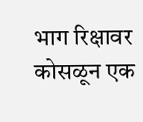भाग रिक्षावर कोसळून एक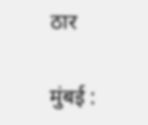ठार

मुंबई :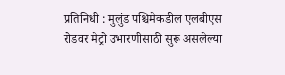प्रतिनिधी : मुलुंड पश्चिमेकडील एलबीएस रोडवर मेट्रो उभारणीसाठी सुरू असलेल्या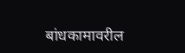बांधकामावरील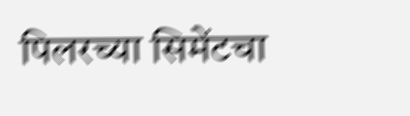पिलरच्या सिमेंटचा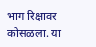भाग रिक्षावर कोसळला. या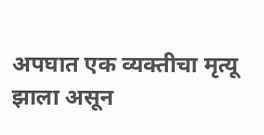अपघात एक व्यक्तीचा मृत्यू झाला असून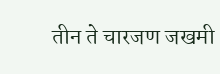तीन ते चारजण जखमी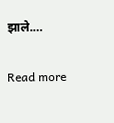झाले.…

Read more